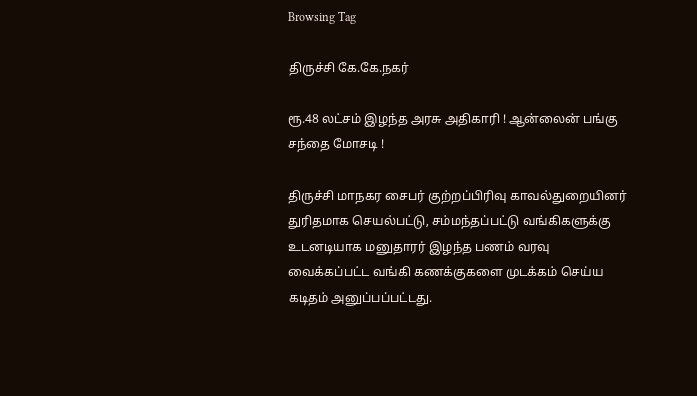Browsing Tag

திருச்சி கே.கே.நகர்

ரூ.48 லட்சம் இழந்த அரசு அதிகாரி ! ஆன்லைன் பங்கு சந்தை மோசடி !

திருச்சி மாநகர சைபர் குற்றப்பிரிவு காவல்துறையினர் துரிதமாக செயல்பட்டு, சம்மந்தப்பட்டு வங்கிகளுக்கு உடனடியாக மனுதாரர் இழந்த பணம் வரவு வைக்கப்பட்ட வங்கி கணக்குகளை முடக்கம் செய்ய கடிதம் அனுப்பப்பட்டது.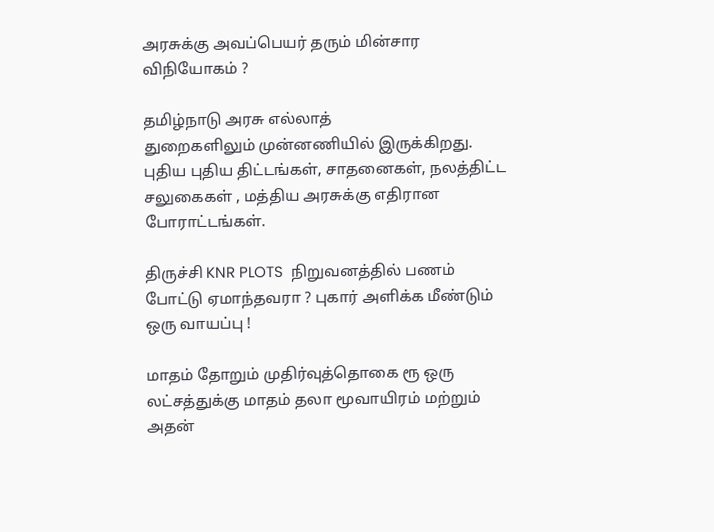அரசுக்கு அவப்பெயர் தரும் மின்சார விநியோகம் ?

தமிழ்நாடு அரசு எல்லாத் துறைகளிலும் ‌முன்னணியில் ‌இருக்கிறது. புதிய புதிய திட்டங்கள், சாதனைகள், நலத்திட்ட சலுகைகள் , மத்திய அரசுக்கு எதிரான போராட்டங்கள்.

திருச்சி KNR PLOTS  நிறுவனத்தில் பணம் போட்டு ஏமாந்தவரா ? புகார் அளிக்க மீண்டும் ஒரு வாயப்பு !

மாதம் தோறும் முதிர்வுத்தொகை ரூ ஒரு லட்சத்துக்கு மாதம் தலா மூவாயிரம் மற்றும் அதன்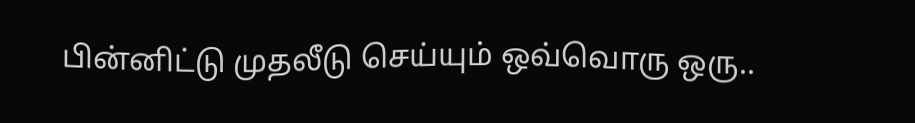பின்னிட்டு முதலீடு செய்யும் ஒவ்வொரு ஒரு..